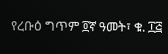የረቡዕ ግጥም ፬ኛ ዓመት፣ ቁ. ፲፭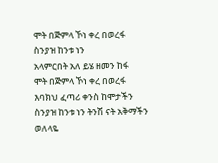ሞት በጅምላ ኾነ ቀረ በወረፋ
ስንያዝ ከንቱ ነን
አላምርበት አለ ይሄ ዘመን ከፋ
ሞት በጅምላ ኾነ ቀረ በወረፋ
እባክህ ፈጣሪ ቀንስ ከሞታችን
ስንያዝ ከንቱ ነን ትንሽ ናት አቅማችን
ወለላዬ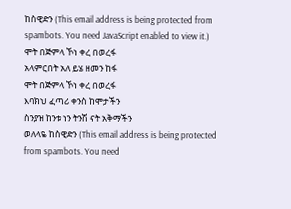ከስዊድን (This email address is being protected from spambots. You need JavaScript enabled to view it.)
ሞት በጅምላ ኾነ ቀረ በወረፋ
አላምርበት አለ ይሄ ዘመን ከፋ
ሞት በጅምላ ኾነ ቀረ በወረፋ
እባክህ ፈጣሪ ቀንስ ከሞታችን
ስንያዝ ከንቱ ነን ትንሽ ናት አቅማችን
ወለላዬ ከስዊድን (This email address is being protected from spambots. You need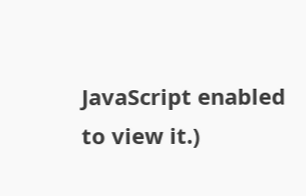JavaScript enabled to view it.)